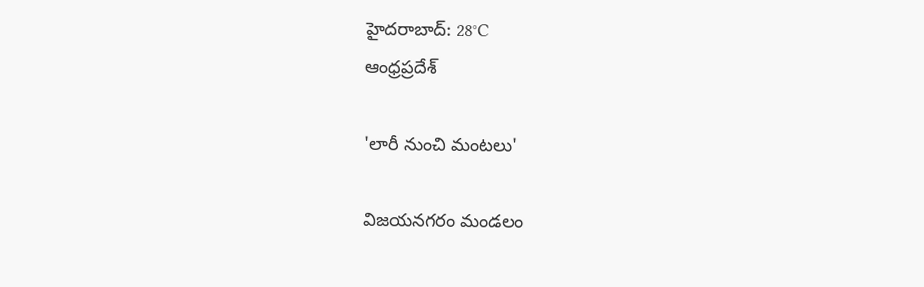హైదరాబాద్: 28°C
ఆంధ్రప్రదేశ్

'లారీ నుంచి మంటలు'

విజయనగరం మండలం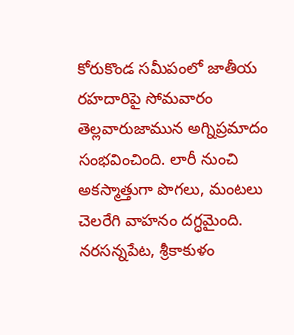కోరుకొండ సమీపంలో జాతీయ రహదారిపై సోమవారం తెల్లవారుజామున అగ్నిప్రమాదం సంభవించింది. లారీ నుంచి అకస్మాత్తుగా పొగలు, మంటలు చెలరేగి వాహనం దగ్ధమైంది. నరసన్నపేట, శ్రీకాకుళం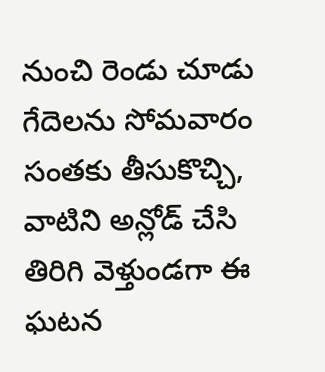నుంచి రెండు చూడు గేదెలను సోమవారం సంతకు తీసుకొచ్చి, వాటిని అన్లోడ్ చేసి తిరిగి వెళ్తుండగా ఈ ఘటన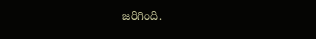జరిగింది.